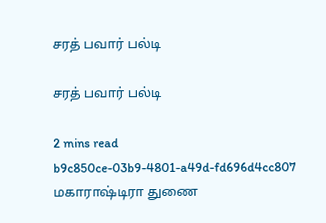சரத் பவார் பல்டி

சரத் பவார் பல்டி

2 mins read
b9c850ce-03b9-4801-a49d-fd696d4cc807
மகாராஷ்டிரா துணை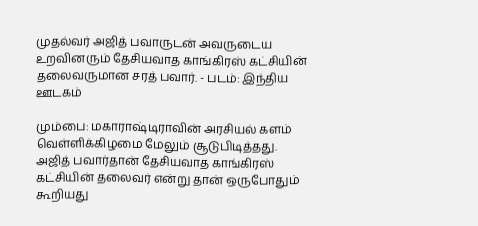முதல்வர் அஜித் பவாருடன் அவருடைய உறவினரும் தேசியவாத காங்கிரஸ் கட்சியின் தலைவருமான சரத் பவார். - படம்: இந்திய ஊடகம்

மும்பை: மகாராஷ்டிராவின் அரசியல் களம் வெள்ளிக்கிழமை மேலும் சூடுபிடித்தது. அஜித் பவார்தான் தேசியவாத காங்கிரஸ் கட்சியின் தலைவர் என்று தான் ஒருபோதும் கூறியது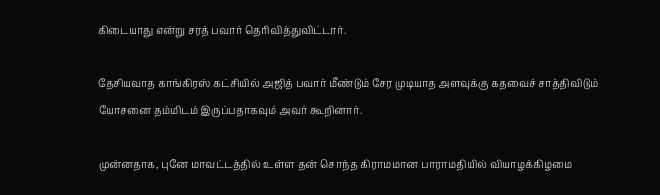கிடையாது என்று சரத் பவார் தெரிவித்துவிட்டார்.

தேசியவாத காங்கிரஸ் கட்சியில் அஜித் பவார் மீண்டும் சேர முடியாத அளவுக்கு கதவைச் சாத்திவிடும் யோசனை தம்மிடம் இருப்பதாகவும் அவர் கூறினார்.

முன்னதாக, புனே மாவட்டத்தில் உள்ள தன் சொந்த கிராமமான பாராமதியில் வியாழக்கிழமை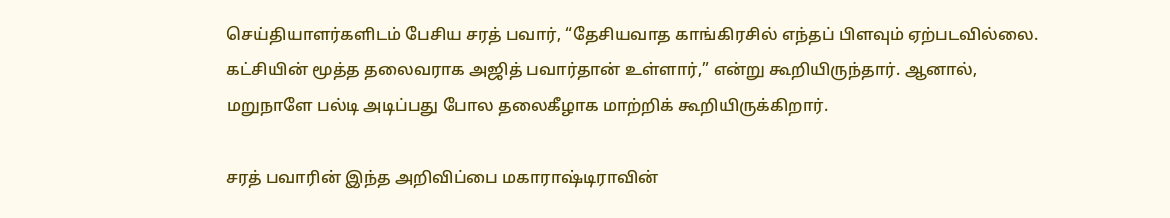செய்தியாளர்களிடம் பேசிய சரத் பவார், “தேசியவாத காங்கிரசில் எந்தப் பிளவும் ஏற்படவில்லை. கட்சியின் மூத்த தலைவராக அஜித் பவார்தான் உள்ளார்,” என்று கூறியிருந்தார். ஆனால், மறுநாளே பல்டி அடிப்பது போல தலைகீழாக மாற்றிக் கூறியிருக்கிறார்.

சரத் பவாரின் இந்த அறிவிப்பை மகாராஷ்டிராவின்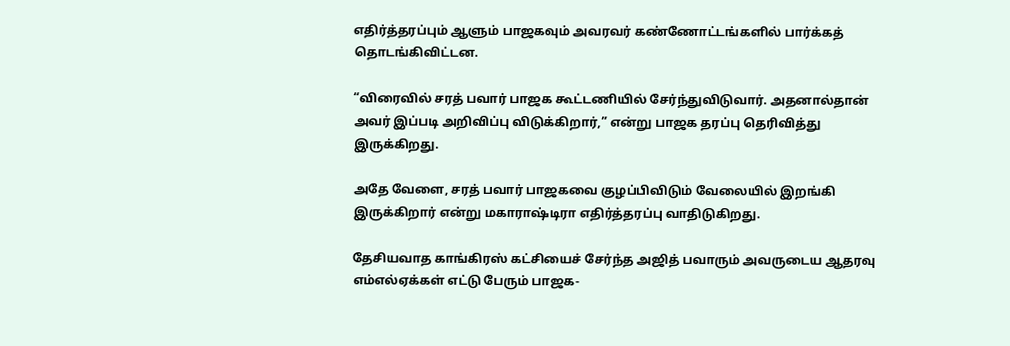எதிர்த்தரப்பும் ஆளும் பாஜகவும் அவரவர் கண்ணோட்டங்களில் பார்க்கத் தொடங்கிவிட்டன.

“விரைவில் சரத் பவார் பாஜக கூட்டணியில் சேர்ந்துவிடுவார். அதனால்தான் அவர் இப்படி அறிவிப்பு விடுக்கிறார்,” என்று பாஜக தரப்பு தெரிவித்து இருக்கிறது.

அதே வேளை, சரத் பவார் பாஜகவை குழப்பிவிடும் வேலையில் இறங்கி இருக்கிறார் என்று மகாராஷ்டிரா எதிர்த்தரப்பு வாதிடுகிறது.

தேசியவாத காங்கிரஸ் கட்சியைச் சேர்ந்த அஜித் பவாரும் அவருடைய ஆதரவு எம்எல்ஏக்கள் எட்டு பேரும் பாஜக-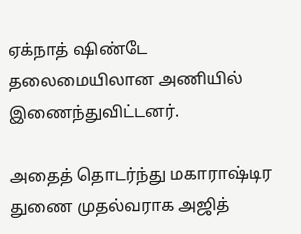ஏக்நாத் ஷிண்டே தலைமையிலான அணியில் இணைந்துவிட்டனர்.

அதைத் தொடர்ந்து மகாராஷ்டிர துணை முதல்வராக அஜித்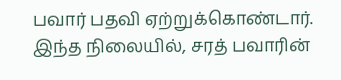பவார் பதவி ஏற்றுக்கொண்டார். இந்த நிலையில், சரத் பவாரின்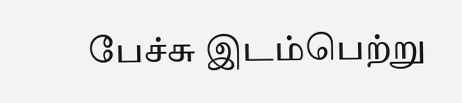பேச்சு இடம்பெற்று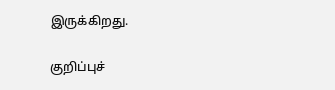இருக்கிறது.

குறிப்புச்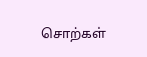சொற்கள்